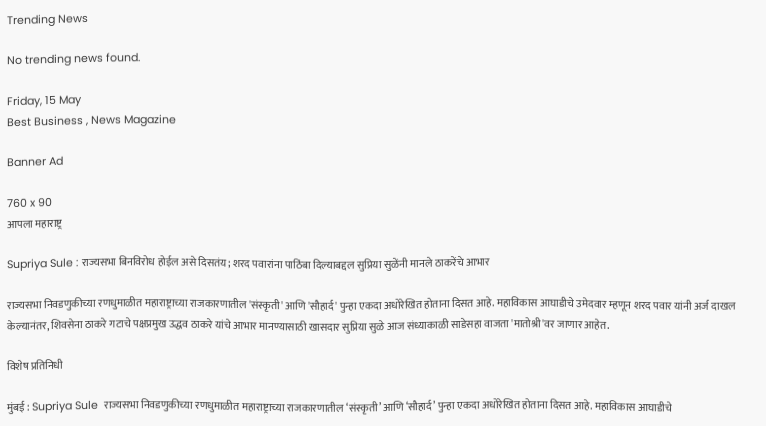Trending News

No trending news found.

Friday, 15 May
Best Business , News Magazine

Banner Ad

760 x 90
आपला महाराष्ट्र

Supriya Sule : राज्यसभा बिनविरोध होईल असे दिसतंय; शरद पवारांना पाठिंबा दिल्याबद्दल सुप्रिया सुळेंनी मानले ठाकरेंचे आभार

राज्यसभा निवडणुकीच्या रणधुमाळीत महाराष्ट्राच्या राजकारणातील 'संस्कृती' आणि 'सौहार्द' पुन्हा एकदा अधोरेखित होताना दिसत आहे. महाविकास आघाडीचे उमेदवार म्हणून शरद पवार यांनी अर्ज दाखल केल्यानंतर, शिवसेना ठाकरे गटाचे पक्षप्रमुख उद्धव ठाकरे यांचे आभार मानण्यासाठी खासदार सुप्रिया सुळे आज संध्याकाळी साडेसहा वाजता 'मातोश्री'वर जाणार आहेत.

विशेष प्रतिनिधी

मुंबई : Supriya Sule  राज्यसभा निवडणुकीच्या रणधुमाळीत महाराष्ट्राच्या राजकारणातील ‘संस्कृती’ आणि ‘सौहार्द’ पुन्हा एकदा अधोरेखित होताना दिसत आहे. महाविकास आघाडीचे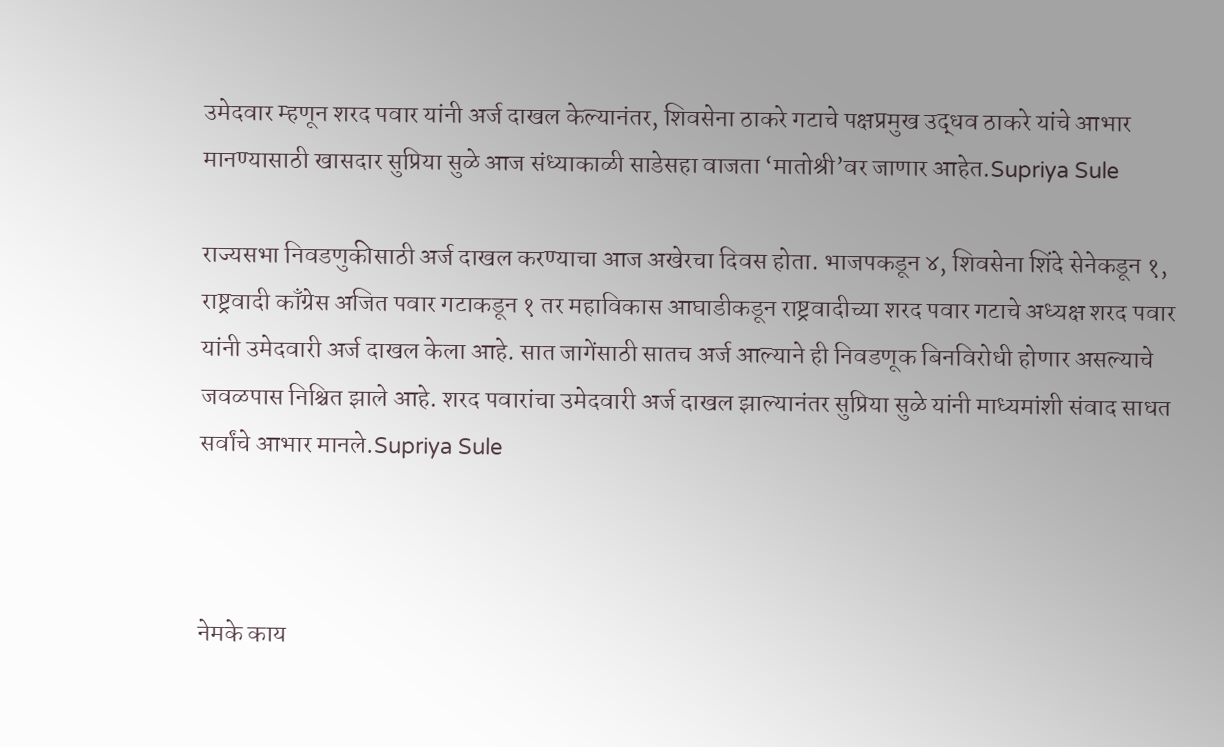उमेदवार म्हणून शरद पवार यांनी अर्ज दाखल केल्यानंतर, शिवसेना ठाकरे गटाचे पक्षप्रमुख उद्धव ठाकरे यांचे आभार मानण्यासाठी खासदार सुप्रिया सुळे आज संध्याकाळी साडेसहा वाजता ‘मातोश्री’वर जाणार आहेत.Supriya Sule

राज्यसभा निवडणुकीसाठी अर्ज दाखल करण्याचा आज अखेरचा दिवस होता. भाजपकडून ४, शिवसेना शिंदे सेनेकडून १, राष्ट्रवादी काँग्रेस अजित पवार गटाकडून १ तर महाविकास आघाडीकडून राष्ट्रवादीच्या शरद पवार गटाचे अध्यक्ष शरद पवार यांनी उमेदवारी अर्ज दाखल केला आहे. सात जागेंसाठी सातच अर्ज आल्याने ही निवडणूक बिनविरोधी होणार असल्याचे जवळपास निश्चित झाले आहे. शरद पवारांचा उमेदवारी अर्ज दाखल झाल्यानंतर सुप्रिया सुळे यांनी माध्यमांशी संवाद साधत सर्वांचे आभार मानले.Supriya Sule



नेमके काय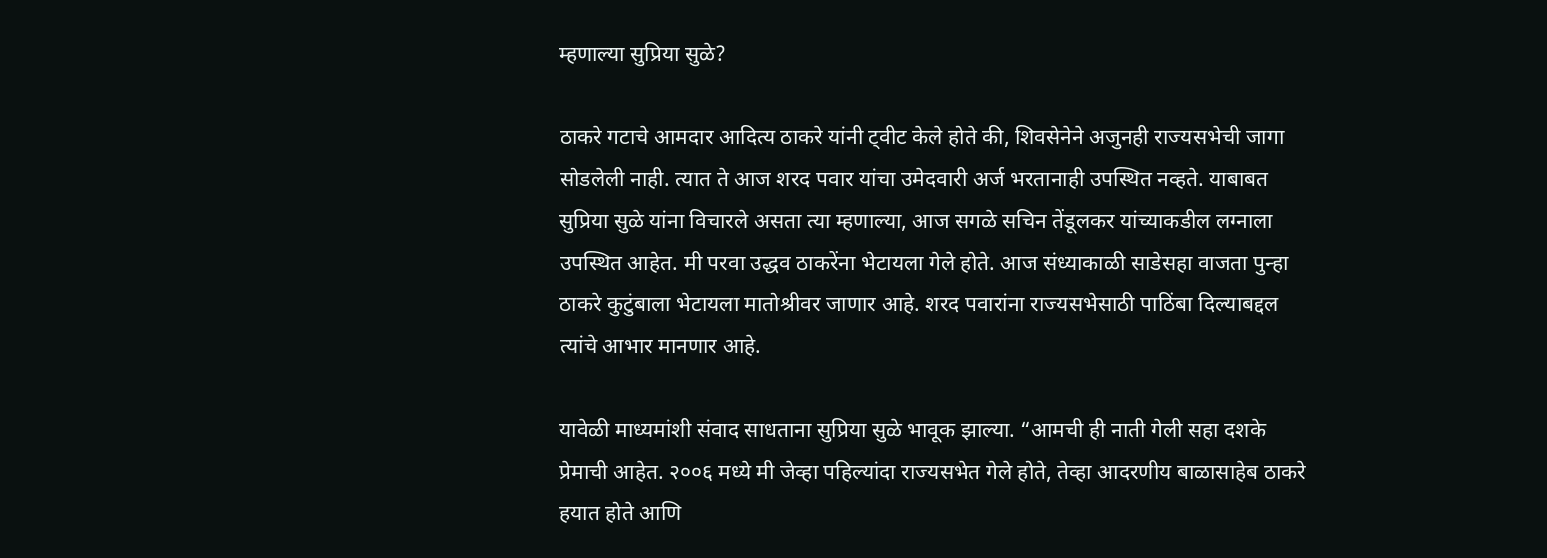म्हणाल्या सुप्रिया सुळे?

ठाकरे गटाचे आमदार आदित्य ठाकरे यांनी ट्वीट केले होते की, शिवसेनेने अजुनही राज्यसभेची जागा सोडलेली नाही. त्यात ते आज शरद पवार यांचा उमेदवारी अर्ज भरतानाही उपस्थित नव्हते. याबाबत सुप्रिया सुळे यांना विचारले असता त्या म्हणाल्या, आज सगळे सचिन तेंडूलकर यांच्याकडील लग्नाला उपस्थित आहेत. मी परवा उद्धव ठाकरेंना भेटायला गेले होते. आज संध्याकाळी साडेसहा वाजता पुन्हा ठाकरे कुटुंबाला भेटायला मातोश्रीवर जाणार आहे. शरद पवारांना राज्यसभेसाठी पाठिंबा दिल्याबद्दल त्यांचे आभार मानणार आहे.

यावेळी माध्यमांशी संवाद साधताना सुप्रिया सुळे भावूक झाल्या. “आमची ही नाती गेली सहा दशके प्रेमाची आहेत. २००६ मध्ये मी जेव्हा पहिल्यांदा राज्यसभेत गेले होते, तेव्हा आदरणीय बाळासाहेब ठाकरे हयात होते आणि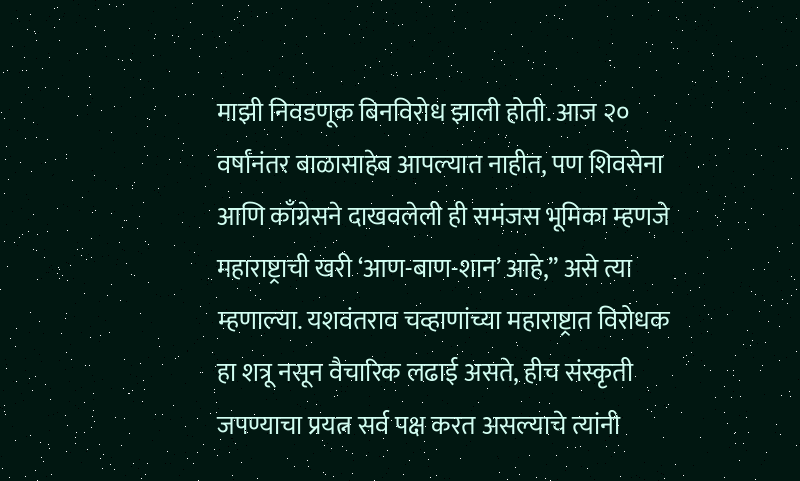माझी निवडणूक बिनविरोध झाली होती. आज २० वर्षांनंतर बाळासाहेब आपल्यात नाहीत, पण शिवसेना आणि काँग्रेसने दाखवलेली ही समंजस भूमिका म्हणजे महाराष्ट्राची खरी ‘आण-बाण-शान’ आहे,” असे त्या म्हणाल्या. यशवंतराव चव्हाणांच्या महाराष्ट्रात विरोधक हा शत्रू नसून वैचारिक लढाई असते, हीच संस्कृती जपण्याचा प्रयत्न सर्व पक्ष करत असल्याचे त्यांनी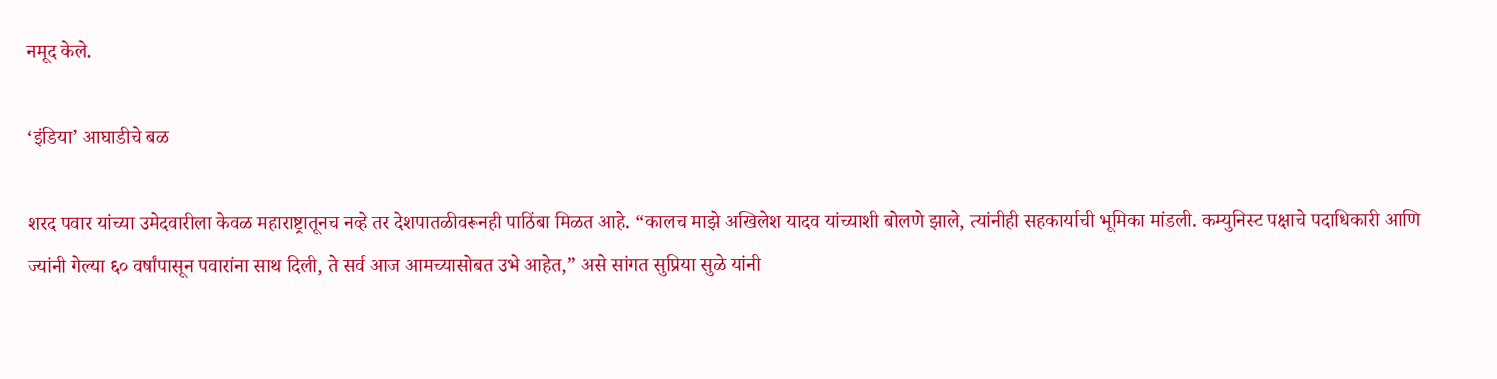नमूद केले.

‘इंडिया’ आघाडीचे बळ

शरद पवार यांच्या उमेदवारीला केवळ महाराष्ट्रातूनच नव्हे तर देशपातळीवरूनही पाठिंबा मिळत आहे. “कालच माझे अखिलेश यादव यांच्याशी बोलणे झाले, त्यांनीही सहकार्याची भूमिका मांडली. कम्युनिस्ट पक्षाचे पदाधिकारी आणि ज्यांनी गेल्या ६० वर्षांपासून पवारांना साथ दिली, ते सर्व आज आमच्यासोबत उभे आहेत,” असे सांगत सुप्रिया सुळे यांनी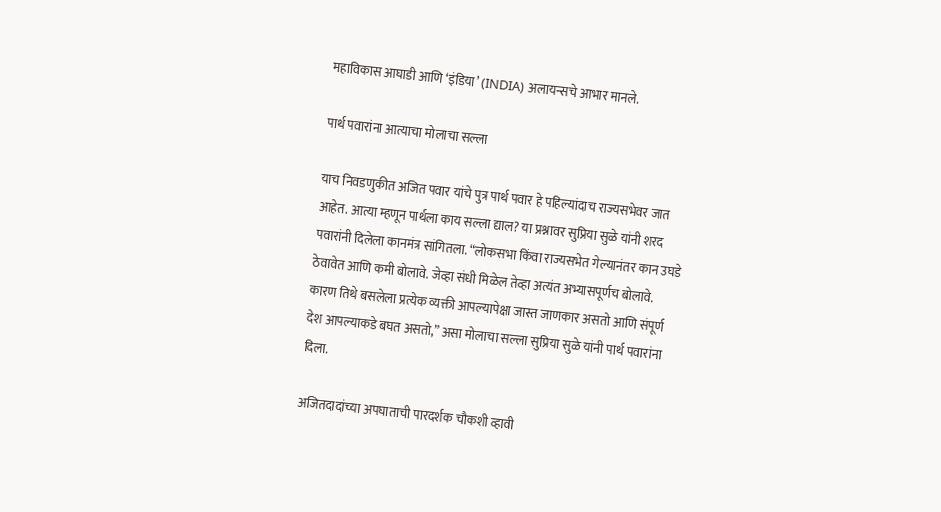महाविकास आघाडी आणि ‘इंडिया’ (INDIA) अलायन्सचे आभार मानले.

पार्थ पवारांना आत्याचा मोलाचा सल्ला

याच निवडणुकीत अजित पवार यांचे पुत्र पार्थ पवार हे पहिल्यांदाच राज्यसभेवर जात आहेत. आत्या म्हणून पार्थला काय सल्ला द्याल? या प्रश्नावर सुप्रिया सुळे यांनी शरद पवारांनी दिलेला कानमंत्र सांगितला. “लोकसभा किंवा राज्यसभेत गेल्यानंतर कान उघडे ठेवावेत आणि कमी बोलावे. जेव्हा संधी मिळेल तेव्हा अत्यंत अभ्यासपूर्णच बोलावे. कारण तिथे बसलेला प्रत्येक व्यक्ती आपल्यापेक्षा जास्त जाणकार असतो आणि संपूर्ण देश आपल्याकडे बघत असतो,” असा मोलाचा सल्ला सुप्रिया सुळे यांनी पार्थ पवारांना दिला.

अजितदादांच्या अपघाताची पारदर्शक चौकशी व्हावी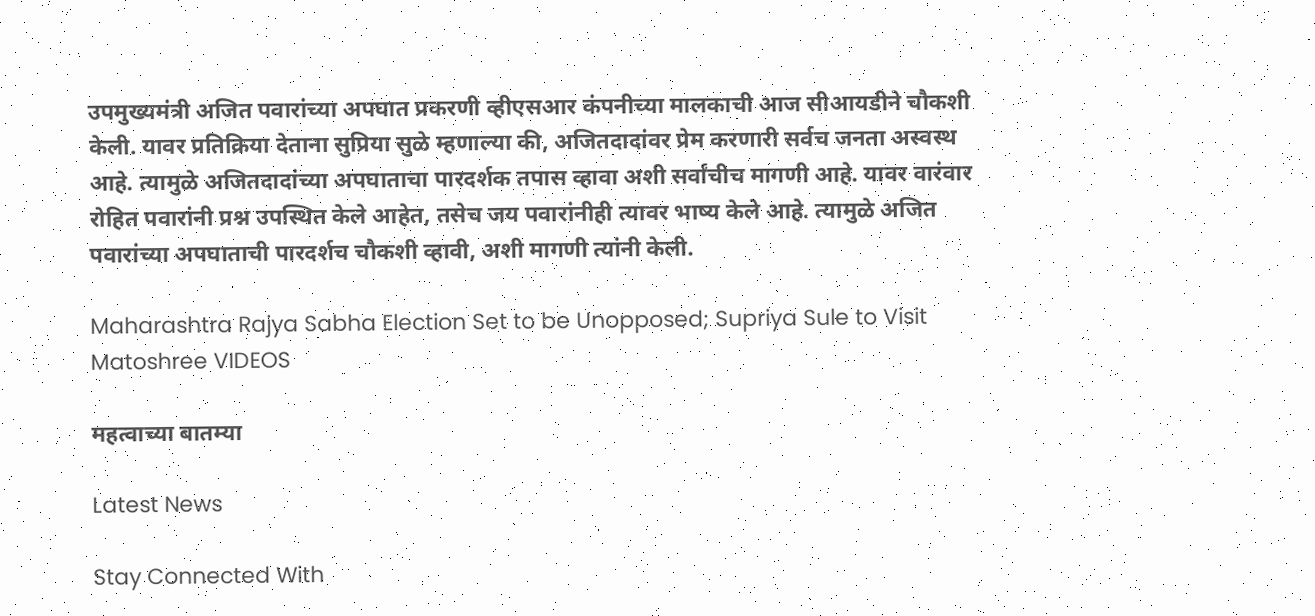उपमुख्यमंत्री अजित पवारांच्या अपघात प्रकरणी व्हीएसआर कंपनीच्या मालकाची आज सीआयडीने चौकशी केली. यावर प्रतिक्रिया देताना सुप्रिया सुळे म्हणाल्या की, अजितदादांवर प्रेम करणारी सर्वच जनता अस्वस्थ आहे. त्यामुळे अजितदादांच्या अपघाताचा पारदर्शक तपास व्हावा अशी सर्वांचीच मागणी आहे. यावर वारंवार रोहित पवारांनी प्रश्न उपस्थित केले आहेत, तसेच जय पवारांनीही त्यावर भाष्य केले आहे. त्यामुळे अजित पवारांच्या अपघाताची पारदर्शच चौकशी व्हावी, अशी मागणी त्यांनी केली.

Maharashtra Rajya Sabha Election Set to be Unopposed; Supriya Sule to Visit Matoshree VIDEOS

महत्वाच्या बातम्या

Latest News

Stay Connected With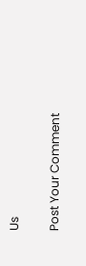Us

Post Your Comment